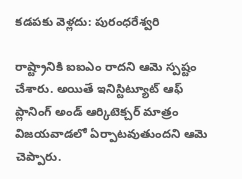కడపకు వెళ్లదు: పురంధరేశ్వరి

రాష్ట్రానికి ఐఐఎం రాదని ఆమె స్పష్టం చేశారు. అయితే ఇనిస్టిట్యూట్ ఆఫ్ ప్లానింగ్ అండ్ ఆర్కిటెక్చర్ మాత్రం విజయవాడలో ఏర్పాటవుతుందని ఆమె చెప్పారు.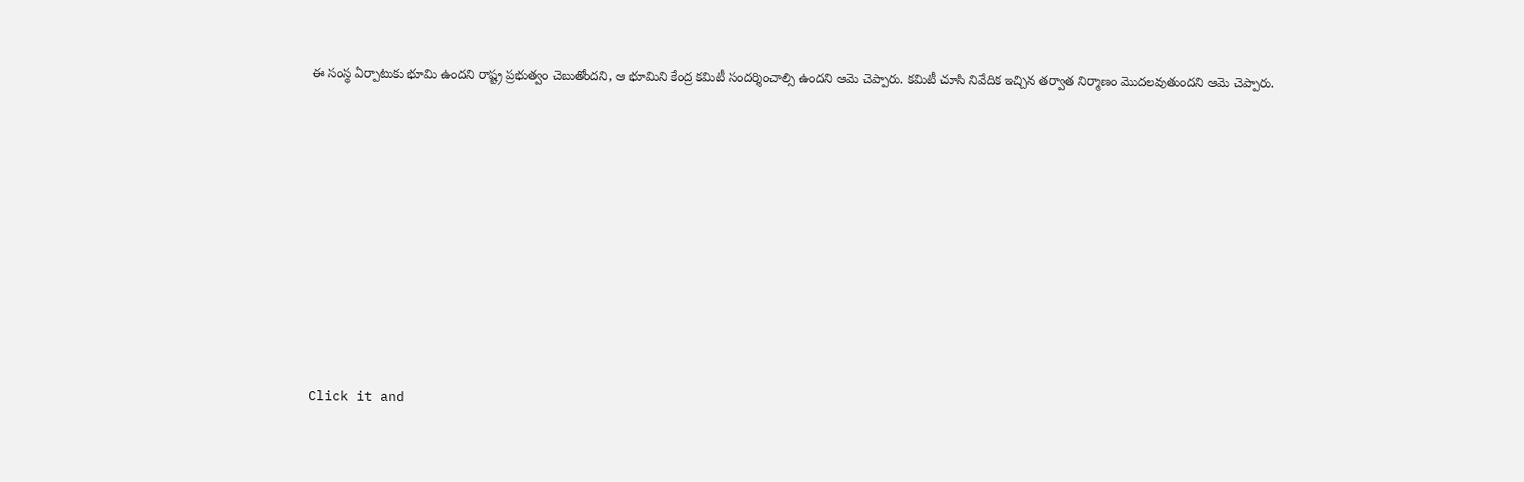ఈ సంస్థ ఏర్పాటుకు భూమి ఉందని రాష్ట్ర ప్రభుత్వం చెబుతోందని, ఆ భూమిని కేంద్ర కమిటీ సందర్శించాల్సి ఉందని ఆమె చెప్పారు. కమిటీ చూసి నివేదిక ఇచ్చిన తర్వాత నిర్మాణం మొదలవుతుందని ఆమె చెప్పారు.












Click it and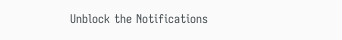Unblock the Notifications